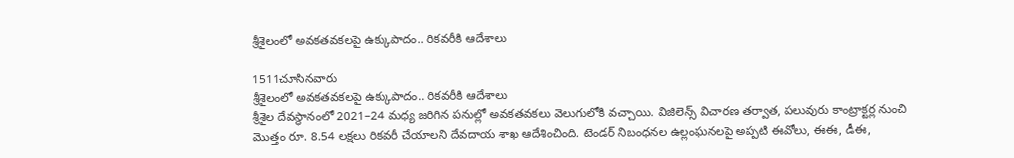శ్రీశైలంలో అవకతవకలపై ఉక్కుపాదం.. రికవరీకి ఆదేశాలు

1511చూసినవారు
శ్రీశైలంలో అవకతవకలపై ఉక్కుపాదం.. రికవరీకి ఆదేశాలు
శ్రీశైల దేవస్థానంలో 2021–24 మధ్య జరిగిన పనుల్లో అవకతవకలు వెలుగులోకి వచ్చాయి. విజిలెన్స్ విచారణ తర్వాత, పలువురు కాంట్రాక్టర్ల నుంచి మొత్తం రూ. 8.54 లక్షలు రికవరీ చేయాలని దేవదాయ శాఖ ఆదేశించింది. టెండర్ నిబంధనల ఉల్లంఘనలపై అప్పటి ఈవోలు, ఈఈ, డీఈ,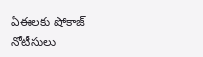ఏఈలకు షోకాజ్ నోటీసులు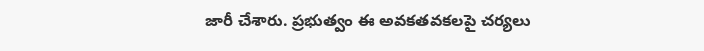జారీ చేశారు. ప్రభుత్వం ఈ అవకతవకలపై చర్యలు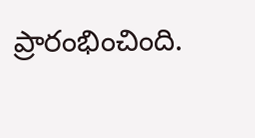ప్రారంభించింది.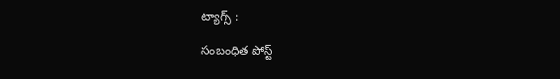ట్యాగ్స్ :

సంబంధిత పోస్ట్